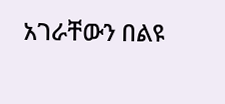አገራቸውን በልዩ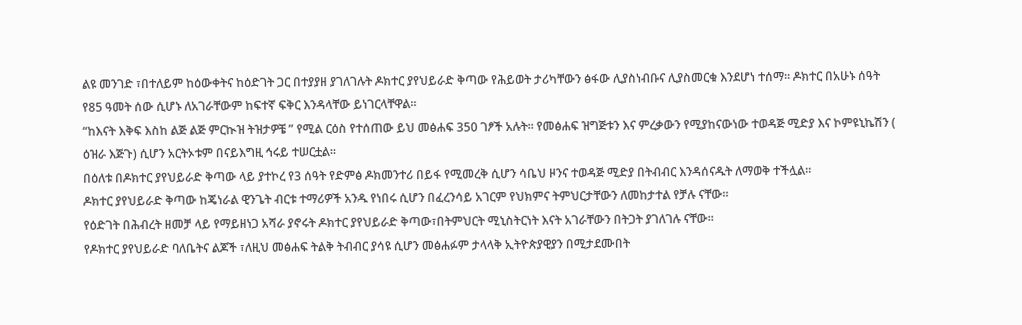ልዩ መንገድ ፣በተለይም ከዕውቀትና ከዕድገት ጋር በተያያዘ ያገለገሉት ዶክተር ያየህይራድ ቅጣው የሕይወት ታሪካቸውን ፅፋው ሊያስነብቡና ሊያስመርቁ እንደሆነ ተሰማ። ዶክተር በአሁኑ ሰዓት የ85 ዓመት ሰው ሲሆኑ ለአገራቸውም ከፍተኛ ፍቅር እንዳላቸው ይነገርላቸዋል።
“ከእናት እቅፍ እስከ ልጅ ልጅ ምርኲዝ ትዝታዎቼ ” የሚል ርዕስ የተሰጠው ይህ መፅሐፍ 350 ገፆች አሉት፡፡ የመፅሐፍ ዝግጅቱን እና ምረቃውን የሚያከናውነው ተወዳጅ ሚድያ እና ኮምዩኒኬሽን ( ዕዝራ እጅጉ) ሲሆን አርትኦቱም በናይእግዚ ኅሩይ ተሠርቷል።
በዕለቱ በዶክተር ያየህይራድ ቅጣው ላይ ያተኮረ የ3 ሰዓት የድምፅ ዶክመንተሪ በይፋ የሚመረቅ ሲሆን ሳቤህ ዞንና ተወዳጅ ሚድያ በትብብር እንዳሰናዱት ለማወቅ ተችሏል።
ዶክተር ያየህይራድ ቅጣው ከጄነራል ዊንጌት ብርቱ ተማሪዎች አንዱ የነበሩ ሲሆን በፈረንሳይ አገርም የህክምና ትምህርታቸውን ለመከታተል የቻሉ ናቸው፡፡
የዕድገት በሕብረት ዘመቻ ላይ የማይዘነጋ አሻራ ያኖሩት ዶክተር ያየህይራድ ቅጣው፣በትምህርት ሚኒስትርነት እናት አገራቸውን በትጋት ያገለገሉ ናቸው፡፡
የዶክተር ያየህይራድ ባለቤትና ልጆች ፣ለዚህ መፅሐፍ ትልቅ ትብብር ያሳዩ ሲሆን መፅሐፉም ታላላቅ ኢትዮጵያዊያን በሚታደሙበት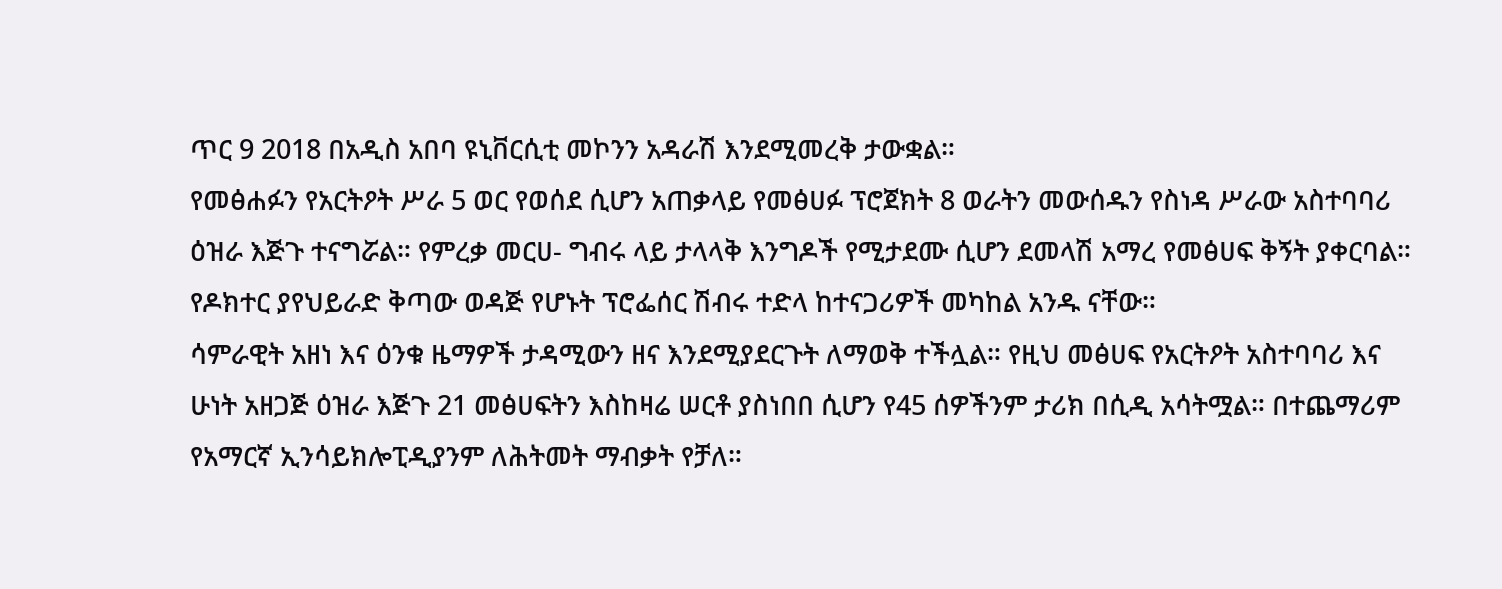ጥር 9 2018 በአዲስ አበባ ዩኒቨርሲቲ መኮንን አዳራሽ እንደሚመረቅ ታውቋል።
የመፅሐፉን የአርትዖት ሥራ 5 ወር የወሰደ ሲሆን አጠቃላይ የመፅሀፉ ፕሮጀክት 8 ወራትን መውሰዱን የስነዳ ሥራው አስተባባሪ ዕዝራ እጅጉ ተናግሯል። የምረቃ መርሀ- ግብሩ ላይ ታላላቅ እንግዶች የሚታደሙ ሲሆን ደመላሽ አማረ የመፅሀፍ ቅኝት ያቀርባል። የዶክተር ያየህይራድ ቅጣው ወዳጅ የሆኑት ፕሮፌሰር ሽብሩ ተድላ ከተናጋሪዎች መካከል አንዱ ናቸው።
ሳምራዊት አዘነ እና ዕንቁ ዜማዎች ታዳሚውን ዘና እንደሚያደርጉት ለማወቅ ተችሏል። የዚህ መፅሀፍ የአርትዖት አስተባባሪ እና ሁነት አዘጋጅ ዕዝራ እጅጉ 21 መፅሀፍትን እስከዛሬ ሠርቶ ያስነበበ ሲሆን የ45 ሰዎችንም ታሪክ በሲዲ አሳትሟል። በተጨማሪም የአማርኛ ኢንሳይክሎፒዲያንም ለሕትመት ማብቃት የቻለ።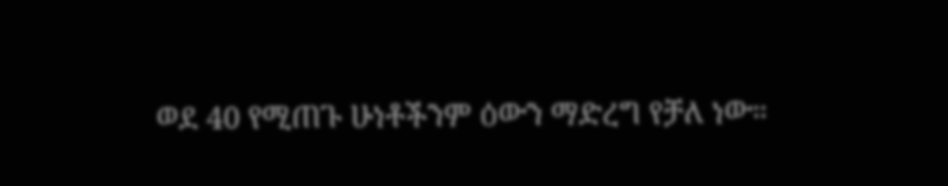ወደ 40 የሚጠጉ ሁነቶችንም ዕውን ማድረግ የቻለ ነው።